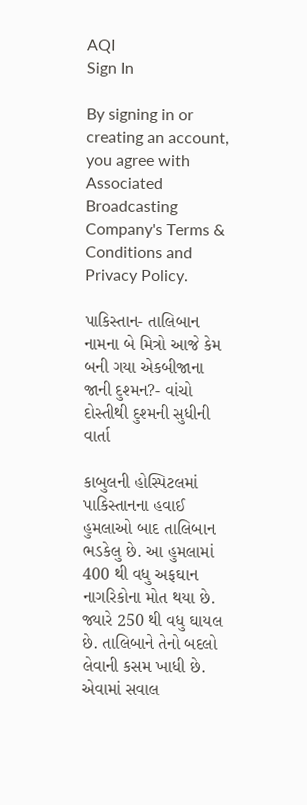AQI
Sign In

By signing in or creating an account, you agree with Associated Broadcasting Company's Terms & Conditions and Privacy Policy.

પાકિસ્તાન- તાલિબાન નામના બે મિત્રો આજે કેમ બની ગયા એકબીજાના જાની દુશ્મન?- વાંચો દોસ્તીથી દુશ્મની સુધીની વાર્તા

કાબુલની હોસ્પિટલમાં પાકિસ્તાનના હવાઈ હુમલાઓ બાદ તાલિબાન ભડકેલુ છે. આ હુમલામાં 400 થી વધુ અફઘાન નાગરિકોના મોત થયા છે. જ્યારે 250 થી વધુ ઘાયલ છે. તાલિબાને તેનો બદલો લેવાની કસમ ખાધી છે. એવામાં સવાલ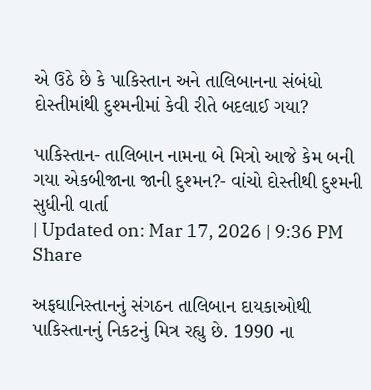એ ઉઠે છે કે પાકિસ્તાન અને તાલિબાનના સંબંધો દોસ્તીમાંથી દુશ્મનીમાં કેવી રીતે બદલાઈ ગયા?

પાકિસ્તાન- તાલિબાન નામના બે મિત્રો આજે કેમ બની ગયા એકબીજાના જાની દુશ્મન?- વાંચો દોસ્તીથી દુશ્મની સુધીની વાર્તા
| Updated on: Mar 17, 2026 | 9:36 PM
Share

અફઘાનિસ્તાનનું સંગઠન તાલિબાન દાયકાઓથી પાકિસ્તાનનું નિકટનું મિત્ર રહ્યુ છે. 1990 ના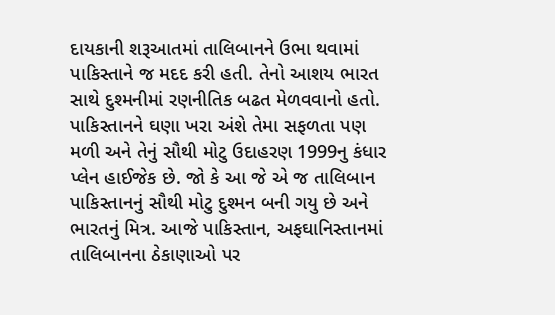દાયકાની શરૂઆતમાં તાલિબાનને ઉભા થવામાં પાકિસ્તાને જ મદદ કરી હતી. તેનો આશય ભારત સાથે દુશ્મનીમાં રણનીતિક બઢત મેળવવાનો હતો. પાકિસ્તાનને ઘણા ખરા અંશે તેમા સફળતા પણ મળી અને તેનું સૌથી મોટુ ઉદાહરણ 1999નુ કંધાર પ્લેન હાઈજેક છે. જો કે આ જે એ જ તાલિબાન પાકિસ્તાનનું સૌથી મોટુ દુશ્મન બની ગયુ છે અને ભારતનું મિત્ર. આજે પાકિસ્તાન, અફઘાનિસ્તાનમાં તાલિબાનના ઠેકાણાઓ પર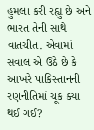હુમલા કરી રહ્યુ છે અને ભારત તેની સાથે વાતચીત. એવામાં સવાલ એ ઉઠે છે કે આખરે પાકિસ્તાનની રણનીતિમાં ચૂક ક્યા થઈ ગઈ?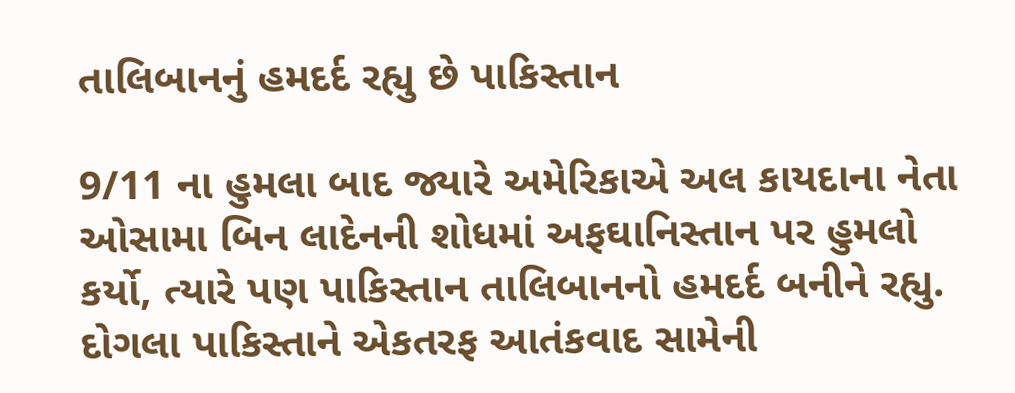તાલિબાનનું હમદર્દ રહ્યુ છે પાકિસ્તાન

9/11 ના હુમલા બાદ જ્યારે અમેરિકાએ અલ કાયદાના નેતા ઓસામા બિન લાદેનની શોધમાં અફઘાનિસ્તાન પર હુમલો કર્યો, ત્યારે પણ પાકિસ્તાન તાલિબાનનો હમદર્દ બનીને રહ્યુ. દોગલા પાકિસ્તાને એકતરફ આતંકવાદ સામેની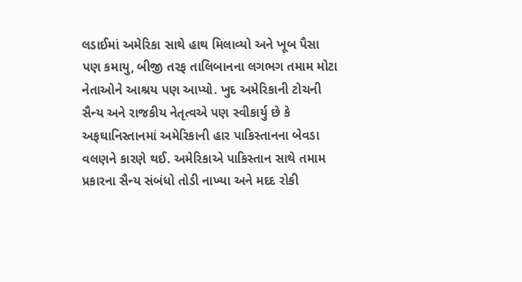લડાઈમાં અમેરિકા સાથે હાથ મિલાવ્યો અને ખૂબ પૈસા પણ કમાયુ, બીજી તરફ તાલિબાનના લગભગ તમામ મોટા નેતાઓને આશ્રય પણ આપ્યો. ખુદ અમેરિકાની ટોચની સૈન્ય અને રાજકીય નેતૃત્વએ પણ સ્વીકાર્યુ છે કે અફઘાનિસ્તાનમાં અમેરિકાની હાર પાકિસ્તાનના બેવડા વલણને કારણે થઈ. અમેરિકાએ પાકિસ્તાન સાથે તમામ પ્રકારના સૈન્ય સંબંધો તોડી નાખ્યા અને મદદ રોકી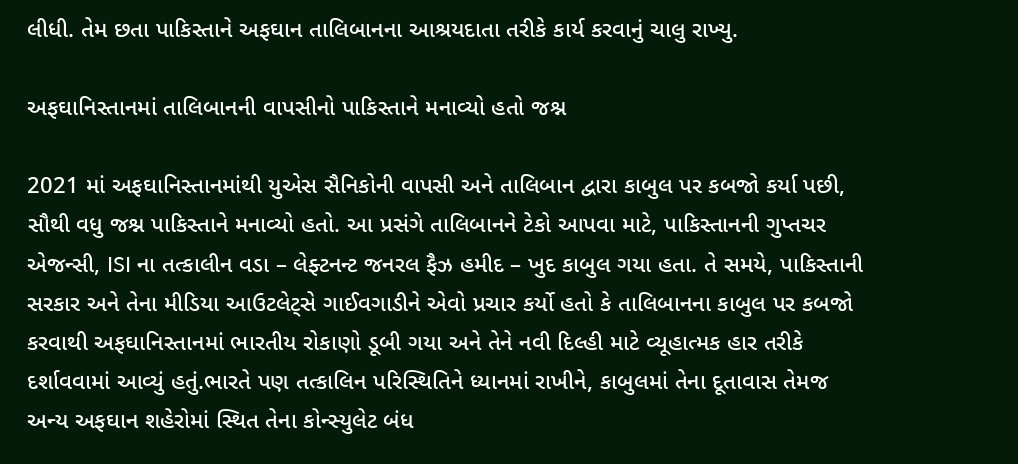લીધી. તેમ છતા પાકિસ્તાને અફઘાન તાલિબાનના આશ્રયદાતા તરીકે કાર્ય કરવાનું ચાલુ રાખ્યુ.

અફઘાનિસ્તાનમાં તાલિબાનની વાપસીનો પાકિસ્તાને મનાવ્યો હતો જશ્ન

2021 માં અફઘાનિસ્તાનમાંથી યુએસ સૈનિકોની વાપસી અને તાલિબાન દ્વારા કાબુલ પર કબજો કર્યા પછી, સૌથી વધુ જશ્ન પાકિસ્તાને મનાવ્યો હતો. આ પ્રસંગે તાલિબાનને ટેકો આપવા માટે, પાકિસ્તાનની ગુપ્તચર એજન્સી, ISI ના તત્કાલીન વડા – લેફ્ટનન્ટ જનરલ ફૈઝ હમીદ – ખુદ કાબુલ ગયા હતા. તે સમયે, પાકિસ્તાની સરકાર અને તેના મીડિયા આઉટલેટ્સે ગાઈવગાડીને એવો પ્રચાર કર્યો હતો કે તાલિબાનના કાબુલ પર કબજો કરવાથી અફઘાનિસ્તાનમાં ભારતીય રોકાણો ડૂબી ગયા અને તેને નવી દિલ્હી માટે વ્યૂહાત્મક હાર તરીકે દર્શાવવામાં આવ્યું હતું.ભારતે પણ તત્કાલિન પરિસ્થિતિને ધ્યાનમાં રાખીને, કાબુલમાં તેના દૂતાવાસ તેમજ અન્ય અફઘાન શહેરોમાં સ્થિત તેના કોન્સ્યુલેટ બંધ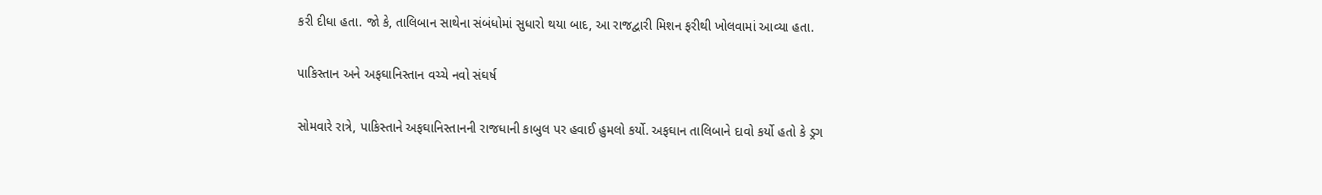કરી દીધા હતા. જો કે, તાલિબાન સાથેના સંબંધોમાં સુધારો થયા બાદ, આ રાજદ્વારી મિશન ફરીથી ખોલવામાં આવ્યા હતા.

પાકિસ્તાન અને અફઘાનિસ્તાન વચ્ચે નવો સંઘર્ષ

સોમવારે રાત્રે, પાકિસ્તાને અફઘાનિસ્તાનની રાજધાની કાબુલ પર હવાઈ હુમલો કર્યો. અફઘાન તાલિબાને દાવો કર્યો હતો કે ડ્રગ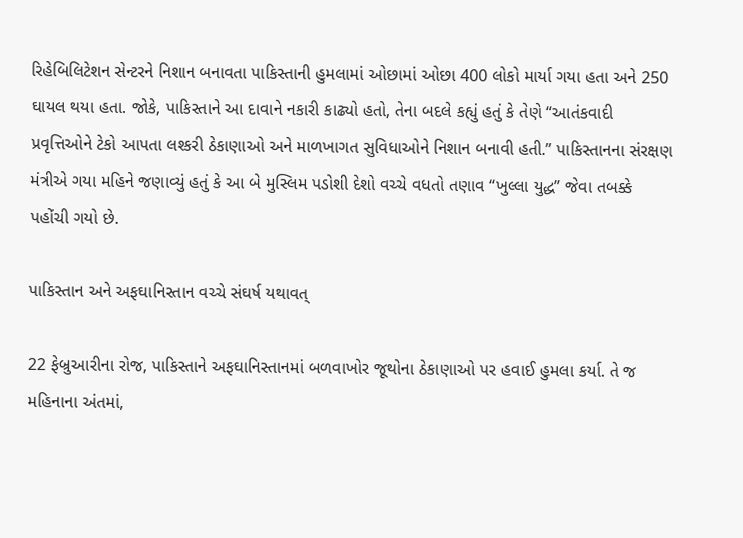રિહેબિલિટેશન સેન્ટરને નિશાન બનાવતા પાકિસ્તાની હુમલામાં ઓછામાં ઓછા 400 લોકો માર્યા ગયા હતા અને 250 ઘાયલ થયા હતા. જોકે, પાકિસ્તાને આ દાવાને નકારી કાઢ્યો હતો, તેના બદલે કહ્યું હતું કે તેણે “આતંકવાદી પ્રવૃત્તિઓને ટેકો આપતા લશ્કરી ઠેકાણાઓ અને માળખાગત સુવિધાઓને નિશાન બનાવી હતી.” પાકિસ્તાનના સંરક્ષણ મંત્રીએ ગયા મહિને જણાવ્યું હતું કે આ બે મુસ્લિમ પડોશી દેશો વચ્ચે વધતો તણાવ “ખુલ્લા યુદ્ધ” જેવા તબક્કે પહોંચી ગયો છે.

પાકિસ્તાન અને અફઘાનિસ્તાન વચ્ચે સંઘર્ષ યથાવત્

22 ફેબ્રુઆરીના રોજ, પાકિસ્તાને અફઘાનિસ્તાનમાં બળવાખોર જૂથોના ઠેકાણાઓ પર હવાઈ હુમલા કર્યા. તે જ મહિનાના અંતમાં,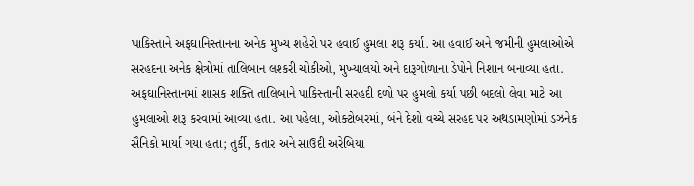પાકિસ્તાને અફઘાનિસ્તાનના અનેક મુખ્ય શહેરો પર હવાઈ હુમલા શરૂ કર્યા. આ હવાઈ અને જમીની હુમલાઓએ સરહદના અનેક ક્ષેત્રોમાં તાલિબાન લશ્કરી ચોકીઓ, મુખ્યાલયો અને દારૂગોળાના ડેપોને નિશાન બનાવ્યા હતા. અફઘાનિસ્તાનમાં શાસક શક્તિ તાલિબાને પાકિસ્તાની સરહદી દળો પર હુમલો કર્યા પછી બદલો લેવા માટે આ હુમલાઓ શરૂ કરવામાં આવ્યા હતા. આ પહેલા, ઓક્ટોબરમાં, બંને દેશો વચ્ચે સરહદ પર અથડામણોમાં ડઝનેક સૈનિકો માર્યા ગયા હતા; તુર્કી, કતાર અને સાઉદી અરેબિયા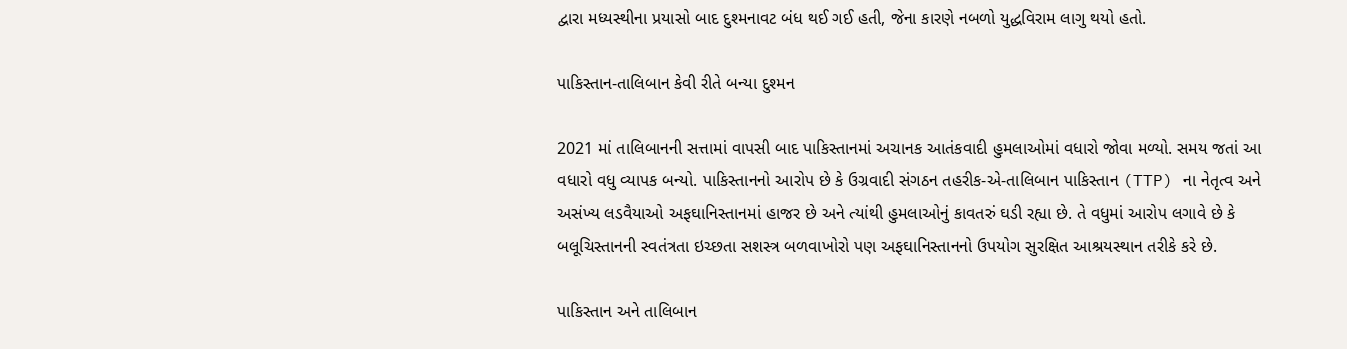દ્વારા મધ્યસ્થીના પ્રયાસો બાદ દુશ્મનાવટ બંધ થઈ ગઈ હતી, જેના કારણે નબળો યુદ્ધવિરામ લાગુ થયો હતો.

પાકિસ્તાન-તાલિબાન કેવી રીતે બન્યા દુશ્મન

2021 માં તાલિબાનની સત્તામાં વાપસી બાદ પાકિસ્તાનમાં અચાનક આતંકવાદી હુમલાઓમાં વધારો જોવા મળ્યો. સમય જતાં આ વધારો વધુ વ્યાપક બન્યો. પાકિસ્તાનનો આરોપ છે કે ઉગ્રવાદી સંગઠન તહરીક-એ-તાલિબાન પાકિસ્તાન (TTP) ના નેતૃત્વ અને અસંખ્ય લડવૈયાઓ અફઘાનિસ્તાનમાં હાજર છે અને ત્યાંથી હુમલાઓનું કાવતરું ઘડી રહ્યા છે. તે વધુમાં આરોપ લગાવે છે કે બલૂચિસ્તાનની સ્વતંત્રતા ઇચ્છતા સશસ્ત્ર બળવાખોરો પણ અફઘાનિસ્તાનનો ઉપયોગ સુરક્ષિત આશ્રયસ્થાન તરીકે કરે છે.

પાકિસ્તાન અને તાલિબાન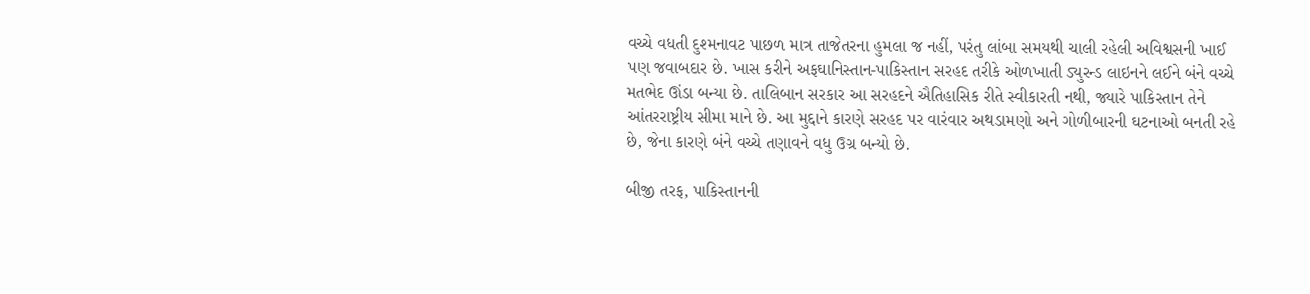વચ્ચે વધતી દુશ્મનાવટ પાછળ માત્ર તાજેતરના હુમલા જ નહીં, પરંતુ લાંબા સમયથી ચાલી રહેલી અવિશ્વસની ખાઈ પણ જવાબદાર છે. ખાસ કરીને અફઘાનિસ્તાન-પાકિસ્તાન સરહદ તરીકે ઓળખાતી ડ્યુરન્ડ લાઇનને લઈને બંને વચ્ચે મતભેદ ઊંડા બન્યા છે. તાલિબાન સરકાર આ સરહદને ઐતિહાસિક રીતે સ્વીકારતી નથી, જ્યારે પાકિસ્તાન તેને આંતરરાષ્ટ્રીય સીમા માને છે. આ મુદ્દાને કારણે સરહદ પર વારંવાર અથડામણો અને ગોળીબારની ઘટનાઓ બનતી રહે છે, જેના કારણે બંને વચ્ચે તણાવને વધુ ઉગ્ર બન્યો છે.

બીજી તરફ, પાકિસ્તાનની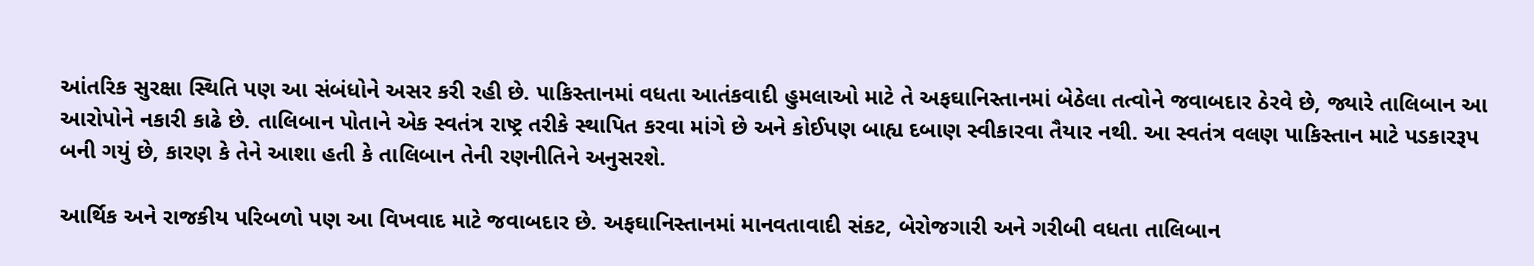આંતરિક સુરક્ષા સ્થિતિ પણ આ સંબંધોને અસર કરી રહી છે. પાકિસ્તાનમાં વધતા આતંકવાદી હુમલાઓ માટે તે અફઘાનિસ્તાનમાં બેઠેલા તત્વોને જવાબદાર ઠેરવે છે, જ્યારે તાલિબાન આ આરોપોને નકારી કાઢે છે. તાલિબાન પોતાને એક સ્વતંત્ર રાષ્ટ્ર તરીકે સ્થાપિત કરવા માંગે છે અને કોઈપણ બાહ્ય દબાણ સ્વીકારવા તૈયાર નથી. આ સ્વતંત્ર વલણ પાકિસ્તાન માટે પડકારરૂપ બની ગયું છે, કારણ કે તેને આશા હતી કે તાલિબાન તેની રણનીતિને અનુસરશે.

આર્થિક અને રાજકીય પરિબળો પણ આ વિખવાદ માટે જવાબદાર છે. અફઘાનિસ્તાનમાં માનવતાવાદી સંકટ, બેરોજગારી અને ગરીબી વધતા તાલિબાન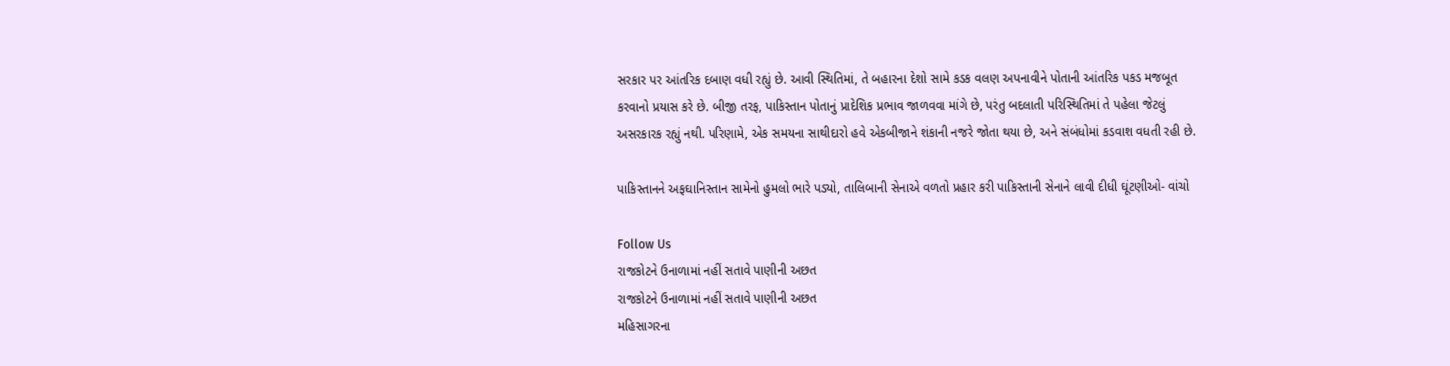સરકાર પર આંતરિક દબાણ વધી રહ્યું છે. આવી સ્થિતિમાં, તે બહારના દેશો સામે કડક વલણ અપનાવીને પોતાની આંતરિક પકડ મજબૂત કરવાનો પ્રયાસ કરે છે. બીજી તરફ, પાકિસ્તાન પોતાનું પ્રાદેશિક પ્રભાવ જાળવવા માંગે છે, પરંતુ બદલાતી પરિસ્થિતિમાં તે પહેલા જેટલું અસરકારક રહ્યું નથી. પરિણામે, એક સમયના સાથીદારો હવે એકબીજાને શંકાની નજરે જોતા થયા છે, અને સંબંધોમાં કડવાશ વધતી રહી છે.

પાકિસ્તાનને અફઘાનિસ્તાન સામેનો હુમલો ભારે પડ્યો, તાલિબાની સેનાએ વળતો પ્રહાર કરી પાકિસ્તાની સેનાને લાવી દીધી ઘૂંટણીઓ- વાંચો

Follow Us
રાજકોટને ઉનાળામાં નહીં સતાવે પાણીની અછત
રાજકોટને ઉનાળામાં નહીં સતાવે પાણીની અછત
મહિસાગરના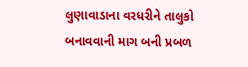લુણાવાડાના વરધરીને તાલુકો બનાવવાની માગ બની પ્રબળ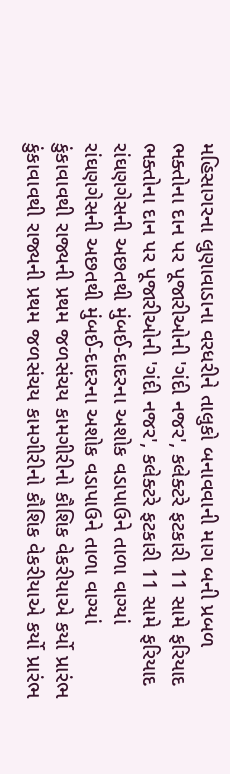મહિસાગરના લુણાવાડાના વરધરીને તાલુકો બનાવવાની માગ બની પ્રબળ
ભક્તોના દાન પર પૂજારીઓની 'ગંદી નજર', કલેક્ટરે ફટકારી 11 સામે ફરિયાદ
ભક્તોના દાન પર પૂજારીઓની 'ગંદી નજર', કલેક્ટરે ફટકારી 11 સામે ફરિયાદ
રાંઘણગેસની અછતથી મુંબઈ-દાદરના અશોક વડાપાઉને તાળા વાગ્યાં
રાંઘણગેસની અછતથી મુંબઈ-દાદરના અશોક વડાપાઉને તાળા વાગ્યાં
કુંકાવાવથી રાજ્યની પ્રથમ જળસંચય કામગીરીનો કૌશિક વેકરીયાએ કર્યો પ્રારંભ
કુંકાવાવથી રાજ્યની પ્રથમ જળસંચય કામગીરીનો કૌશિક વેકરીયાએ કર્યો પ્રારંભ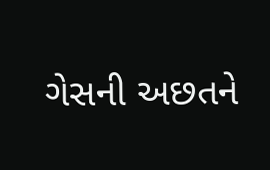ગેસની અછતને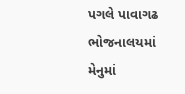પગલે પાવાગઢ ભોજનાલયમાં મેનુમાં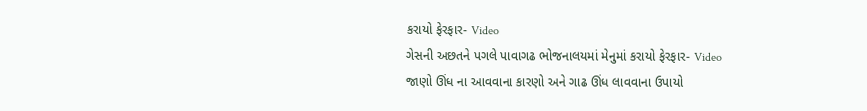કરાયો ફેરફાર- Video
ગેસની અછતને પગલે પાવાગઢ ભોજનાલયમાં મેનુમાં કરાયો ફેરફાર- Video
જાણો ઊંધ ના આવવાના કારણો અને ગાઢ ઊંધ લાવવાના ઉપાયો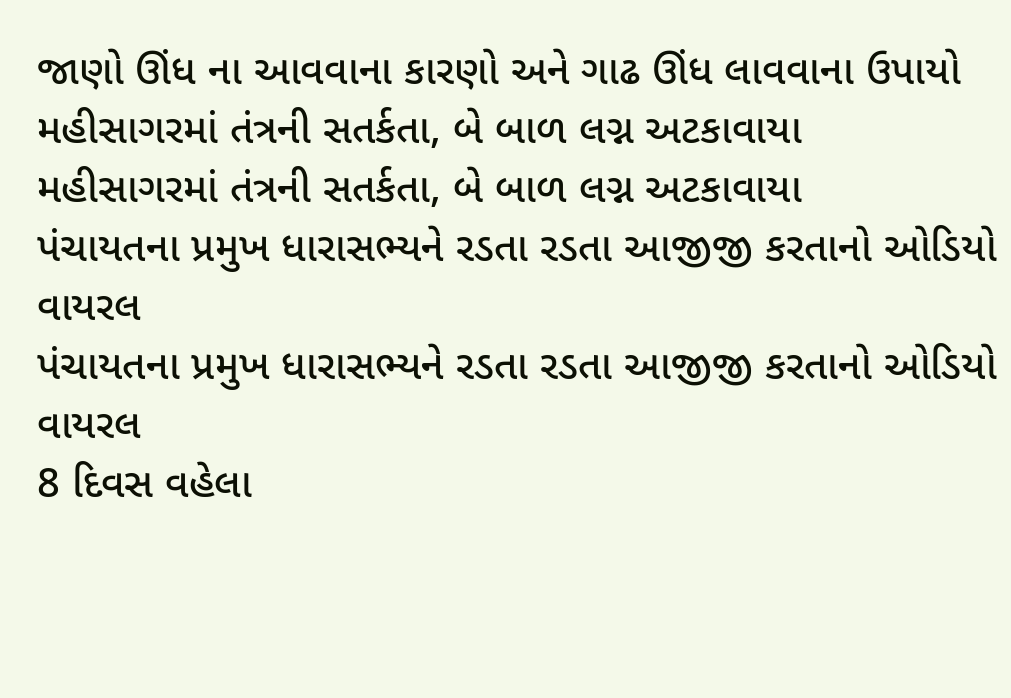જાણો ઊંધ ના આવવાના કારણો અને ગાઢ ઊંધ લાવવાના ઉપાયો
મહીસાગરમાં તંત્રની સતર્કતા, બે બાળ લગ્ન અટકાવાયા
મહીસાગરમાં તંત્રની સતર્કતા, બે બાળ લગ્ન અટકાવાયા
પંચાયતના પ્રમુખ ધારાસભ્યને રડતા રડતા આજીજી કરતાનો ઓડિયો વાયરલ
પંચાયતના પ્રમુખ ધારાસભ્યને રડતા રડતા આજીજી કરતાનો ઓડિયો વાયરલ
8 દિવસ વહેલા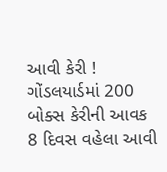આવી કેરી ! ગોંડલયાર્ડમાં 200 બોક્સ કેરીની આવક
8 દિવસ વહેલા આવી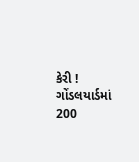કેરી ! ગોંડલયાર્ડમાં 200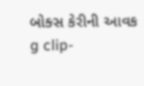બોક્સ કેરીની આવક
g clip-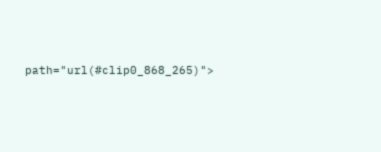path="url(#clip0_868_265)">